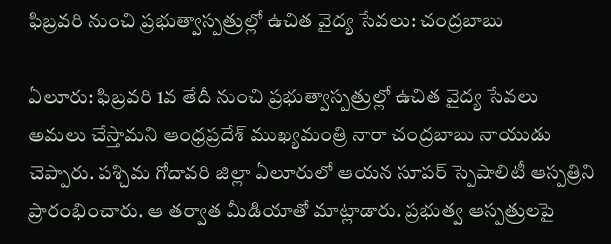ఫిబ్రవరి నుంచి ప్రభుత్వాస్పత్రుల్లో ఉచిత వైద్య సేవలు: చంద్రబాబు

ఏలూరు: ఫిబ్రవరి 1వ తేదీ నుంచి ప్రభుత్వాస్పత్రుల్లో ఉచిత వైద్య సేవలు అమలు చేస్తామని ఆంధ్రప్రదేశ్ ముఖ్యమంత్రి నారా చంద్రబాబు నాయుడు చెప్పారు. పశ్చిమ గోదావరి జిల్లా ఏలూరులో ఆయన సూపర్ స్పెషాలిటీ ఆస్పత్రిని ప్రారంభించారు. ఆ తర్వాత మీడియాతో మాట్లాడారు. ప్రభుత్వ ఆస్పత్రులపై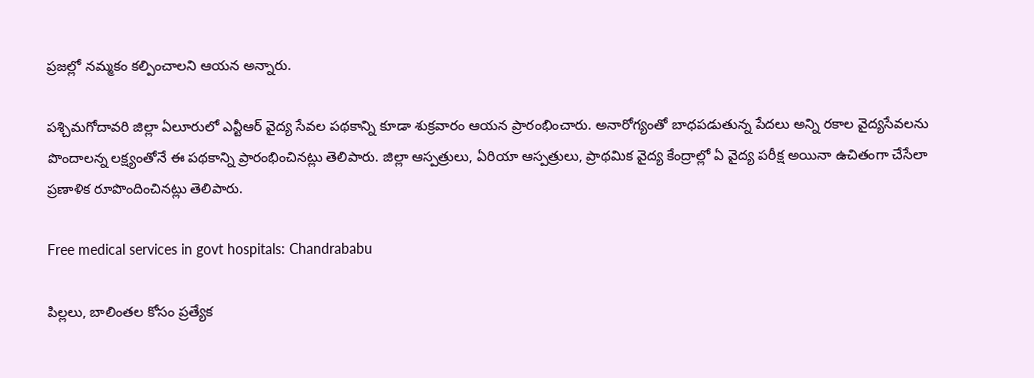ప్రజల్లో నమ్మకం కల్పించాలని ఆయన అన్నారు.

పశ్చిమగోదావరి జిల్లా ఏలూరులో ఎన్టీఆర్‌ వైద్య సేవల పథకాన్ని కూడా శుక్రవారం ఆయన ప్రారంభించారు. అనారోగ్యంతో బాధపడుతున్న పేదలు అన్ని రకాల వైద్యసేవలను పొందాలన్న లక్ష్యంతోనే ఈ పథకాన్ని ప్రారంభించినట్లు తెలిపారు. జిల్లా ఆస్పత్రులు, ఏరియా ఆస్పత్రులు, ప్రాథమిక వైద్య కేంద్రాల్లో ఏ వైద్య పరీక్ష అయినా ఉచితంగా చేసేలా ప్రణాళిక రూపొందించినట్లు తెలిపారు.

Free medical services in govt hospitals: Chandrababu

పిల్లలు, బాలింతల కోసం ప్రత్యేక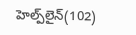హెల్ప్‌లైన్‌(102)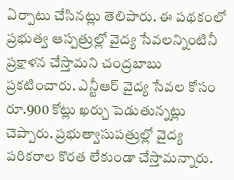ఏర్పాటు చేసినట్లు తెలిపారు. ఈ పథకంలో ప్రభుత్వ ఆస్పత్రుల్లో వైద్య సేవలన్నింటినీ ప్రక్షాళన చేస్తామని చంద్రబాబు ప్రకటించారు. ఎన్టీఆర్‌ వైద్య సేవల కోసం రూ.900 కోట్లు ఖర్చు పెడుతున్నట్లు చెప్పారు. ప్రభుత్వాసుపత్రుల్లో వైద్య పరికరాల కొరత లేకుండా చేస్తామన్నారు.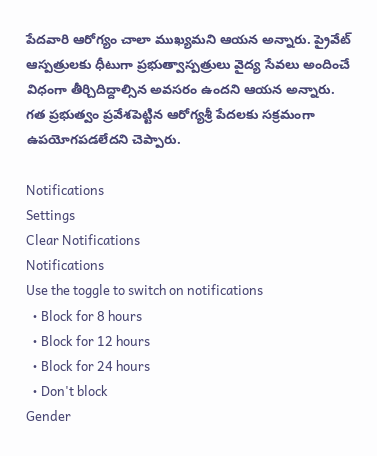పేదవారి ఆరోగ్యం చాలా ముఖ్యమని ఆయన అన్నారు. ప్రైవేట్ ఆస్పత్రులకు ధీటుగా ప్రభుత్వాస్పత్రులు వైద్య సేవలు అందించే విధంగా తీర్చిదిద్దాల్సిన అవసరం ఉందని ఆయన అన్నారు. గత ప్రభుత్వం ప్రవేశపెట్టిన ఆరోగ్యశ్రీ పేదలకు సక్రమంగా ఉపయోగపడలేదని చెప్పారు.

Notifications
Settings
Clear Notifications
Notifications
Use the toggle to switch on notifications
  • Block for 8 hours
  • Block for 12 hours
  • Block for 24 hours
  • Don't block
Gender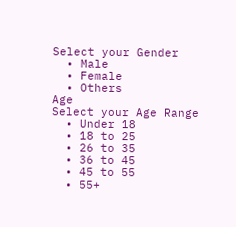Select your Gender
  • Male
  • Female
  • Others
Age
Select your Age Range
  • Under 18
  • 18 to 25
  • 26 to 35
  • 36 to 45
  • 45 to 55
  • 55+